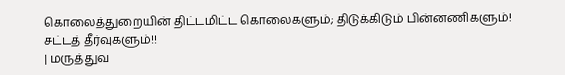கொலைத்துறையின் திட்டமிட்ட கொலைகளும்; திடுக்கிடும் பின்னணிகளும்! சட்டத் தீர்வுகளும்!!
| மருத்துவ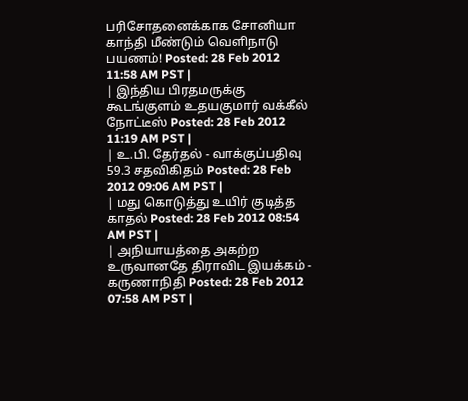பரிசோதனைக்காக சோனியா காந்தி மீண்டும் வெளிநாடு பயணம்! Posted: 28 Feb 2012 11:58 AM PST |
| இந்திய பிரதமருக்கு கூடங்குளம் உதயகுமார் வக்கீல் நோட்டீஸ் Posted: 28 Feb 2012 11:19 AM PST |
| உ.பி. தேர்தல் - வாக்குப்பதிவு 59.3 சதவிகிதம் Posted: 28 Feb 2012 09:06 AM PST |
| மது கொடுத்து உயிர் குடித்த காதல் Posted: 28 Feb 2012 08:54 AM PST |
| அநியாயத்தை அகற்ற உருவானதே திராவிட இயக்கம் - கருணாநிதி Posted: 28 Feb 2012 07:58 AM PST |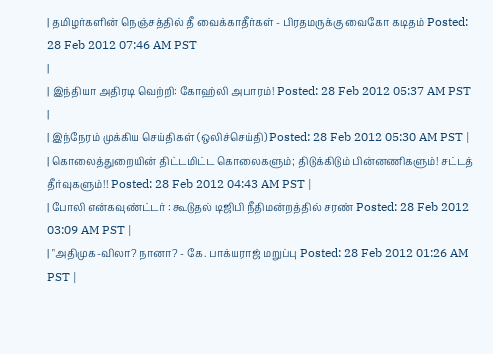| தமிழர்களின் நெஞ்சத்தில் தீ வைக்காதீர்கள் - பிரதமருக்கு வைகோ கடிதம் Posted: 28 Feb 2012 07:46 AM PST
|
| இந்தியா அதிரடி வெற்றி: கோஹ்லி அபாரம்! Posted: 28 Feb 2012 05:37 AM PST |
| இந்நேரம் முக்கிய செய்திகள் (ஒலிச்செய்தி) Posted: 28 Feb 2012 05:30 AM PST |
| கொலைத்துறையின் திட்டமிட்ட கொலைகளும்; திடுக்கிடும் பின்னணிகளும்! சட்டத் தீர்வுகளும்!! Posted: 28 Feb 2012 04:43 AM PST |
| போலி என்கவுண்ட்டர் : கூடுதல் டிஜிபி நீதிமன்றத்தில் சரண் Posted: 28 Feb 2012 03:09 AM PST |
| "அதிமுக-விலா? நானா? - கே. பாக்யராஜ் மறுப்பு Posted: 28 Feb 2012 01:26 AM PST |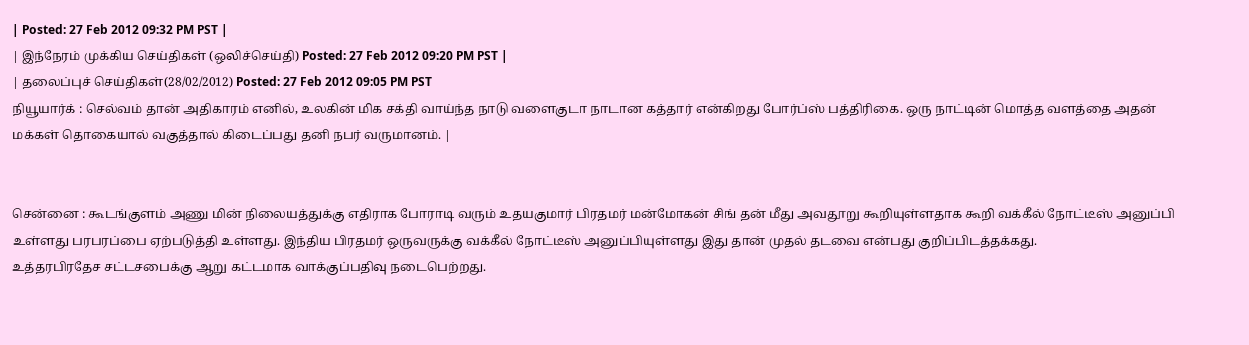| Posted: 27 Feb 2012 09:32 PM PST |
| இந்நேரம் முக்கிய செய்திகள் (ஒலிச்செய்தி) Posted: 27 Feb 2012 09:20 PM PST |
| தலைப்புச் செய்திகள்(28/02/2012) Posted: 27 Feb 2012 09:05 PM PST
நியூயார்க் : செல்வம் தான் அதிகாரம் எனில், உலகின் மிக சக்தி வாய்ந்த நாடு வளைகுடா நாடான கத்தார் என்கிறது போர்ப்ஸ் பத்திரிகை. ஒரு நாட்டின் மொத்த வளத்தை அதன் மக்கள் தொகையால் வகுத்தால் கிடைப்பது தனி நபர் வருமானம். |


சென்னை : கூடங்குளம் அணு மின் நிலையத்துக்கு எதிராக போராடி வரும் உதயகுமார் பிரதமர் மன்மோகன் சிங் தன் மீது அவதூறு கூறியுள்ளதாக கூறி வக்கீல் நோட்டீஸ் அனுப்பி உள்ளது பரபரப்பை ஏற்படுத்தி உள்ளது. இந்திய பிரதமர் ஒருவருக்கு வக்கீல் நோட்டீஸ் அனுப்பியுள்ளது இது தான் முதல் தடவை என்பது குறிப்பிடத்தக்கது.
உத்தரபிரதேச சட்டசபைக்கு ஆறு கட்டமாக வாக்குப்பதிவு நடைபெற்றது.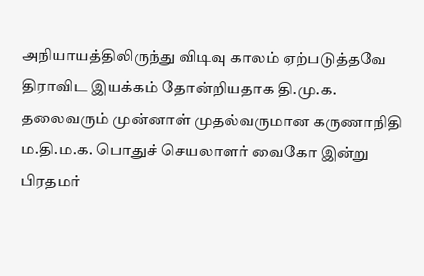அநியாயத்திலிருந்து விடிவு காலம் ஏற்படுத்தவே திராவிட இயக்கம் தோன்றியதாக தி.மு.க. தலைவரும் முன்னாள் முதல்வருமான கருணாநிதி
ம.தி.ம.க. பொதுச் செயலாளர் வைகோ இன்று பிரதமர்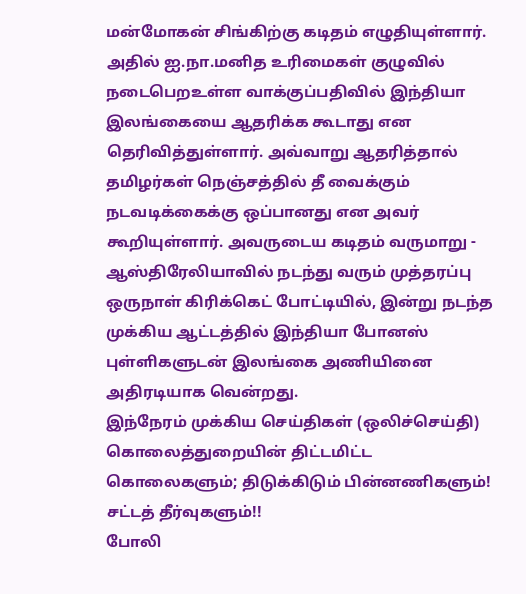மன்மோகன் சிங்கிற்கு கடிதம் எழுதியுள்ளார். அதில் ஐ.நா.மனித உரிமைகள் குழுவில் நடைபெறஉள்ள வாக்குப்பதிவில் இந்தியா இலங்கையை ஆதரிக்க கூடாது என தெரிவித்துள்ளார். அவ்வாறு ஆதரித்தால் தமிழர்கள் நெஞ்சத்தில் தீ வைக்கும் நடவடிக்கைக்கு ஒப்பானது என அவர் கூறியுள்ளார். அவருடைய கடிதம் வருமாறு -
ஆஸ்திரேலியாவில் நடந்து வரும் முத்தரப்பு ஒருநாள் கிரிக்கெட் போட்டியில், இன்று நடந்த முக்கிய ஆட்டத்தில் இந்தியா போனஸ் புள்ளிகளுடன் இலங்கை அணியினை அதிரடியாக வென்றது.
இந்நேரம் முக்கிய செய்திகள் (ஒலிச்செய்தி)
கொலைத்துறையின் திட்டமிட்ட கொலைகளும்; திடுக்கிடும் பின்னணிகளும்! சட்டத் தீர்வுகளும்!!
போலி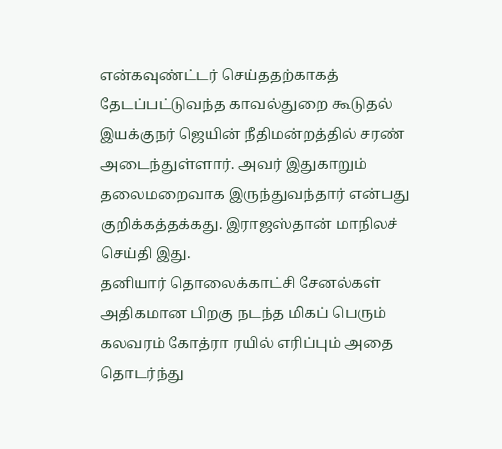என்கவுண்ட்டர் செய்ததற்காகத் தேடப்பட்டுவந்த காவல்துறை கூடுதல் இயக்குநர் ஜெயின் நீதிமன்றத்தில் சரண் அடைந்துள்ளார். அவர் இதுகாறும் தலைமறைவாக இருந்துவந்தார் என்பது குறிக்கத்தக்கது. இராஜஸ்தான் மாநிலச் செய்தி இது.
தனியார் தொலைக்காட்சி சேனல்கள் அதிகமான பிறகு நடந்த மிகப் பெரும் கலவரம் கோத்ரா ரயில் எரிப்பும் அதை தொடர்ந்து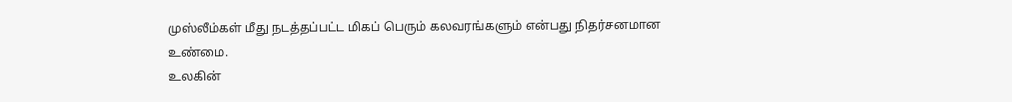முஸ்லீம்கள் மீது நடத்தப்பட்ட மிகப் பெரும் கலவரங்களும் என்பது நிதர்சனமான உண்மை.
உலகின்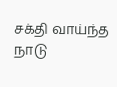சக்தி வாய்ந்த நாடு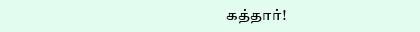கத்தார்!